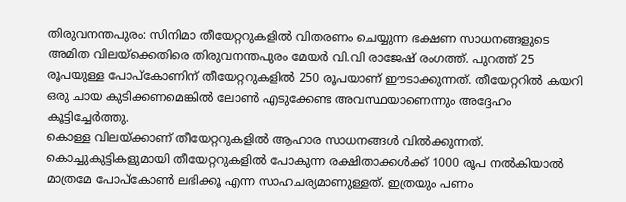തിരുവനന്തപുരം: സിനിമാ തീയേറ്ററുകളിൽ വിതരണം ചെയ്യുന്ന ഭക്ഷണ സാധനങ്ങളുടെ അമിത വിലയ്ക്കെതിരെ തിരുവനന്തപുരം മേയർ വി.വി രാജേഷ് രംഗത്ത്. പുറത്ത് 25 രൂപയുള്ള പോപ്കോണിന് തീയേറ്ററുകളിൽ 250 രൂപയാണ് ഈടാക്കുന്നത്. തീയേറ്ററിൽ കയറി ഒരു ചായ കുടിക്കണമെങ്കിൽ ലോൺ എടുക്കേണ്ട അവസ്ഥയാണെന്നും അദ്ദേഹം കൂട്ടിച്ചേർത്തു.
കൊള്ള വിലയ്ക്കാണ് തീയേറ്ററുകളിൽ ആഹാര സാധനങ്ങൾ വിൽക്കുന്നത്. കൊച്ചുകുട്ടികളുമായി തീയേറ്ററുകളിൽ പോകുന്ന രക്ഷിതാക്കൾക്ക് 1000 രൂപ നൽകിയാൽ മാത്രമേ പോപ്കോൺ ലഭിക്കൂ എന്ന സാഹചര്യമാണുള്ളത്. ഇത്രയും പണം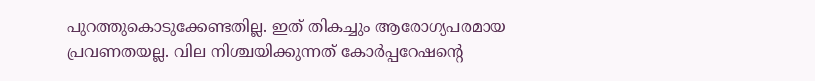പുറത്തുകൊടുക്കേണ്ടതില്ല. ഇത് തികച്ചും ആരോഗ്യപരമായ പ്രവണതയല്ല. വില നിശ്ചയിക്കുന്നത് കോർപ്പറേഷന്റെ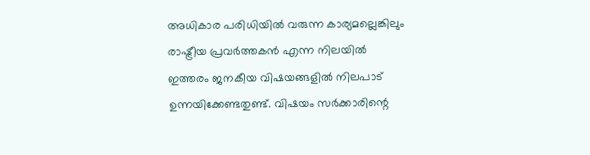അധികാര പരിധിയിൽ വരുന്ന കാര്യമല്ലെങ്കിലും രാഷ്ട്രീയ പ്രവർത്തകൻ എന്ന നിലയിൽ ഇത്തരം ജനകീയ വിഷയങ്ങളിൽ നിലപാട് ഉന്നയിക്കേണ്ടതുണ്ട്. വിഷയം സർക്കാരിന്റെ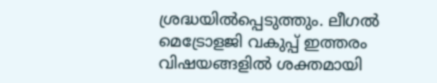ശ്രദ്ധയിൽപ്പെടുത്തും. ലീഗൽ മെട്രോളജി വകുപ്പ് ഇത്തരം വിഷയങ്ങളിൽ ശക്തമായി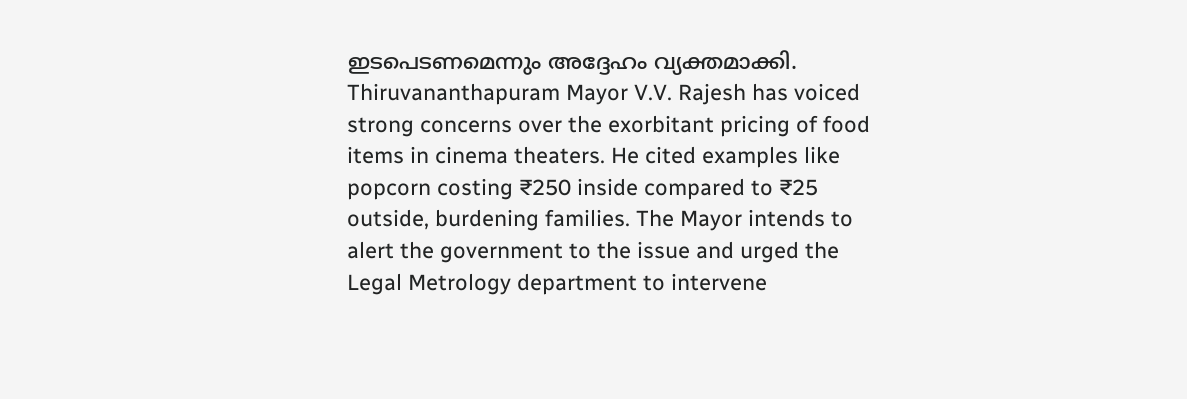ഇടപെടണമെന്നും അദ്ദേഹം വ്യക്തമാക്കി.
Thiruvananthapuram Mayor V.V. Rajesh has voiced strong concerns over the exorbitant pricing of food items in cinema theaters. He cited examples like popcorn costing ₹250 inside compared to ₹25 outside, burdening families. The Mayor intends to alert the government to the issue and urged the Legal Metrology department to intervene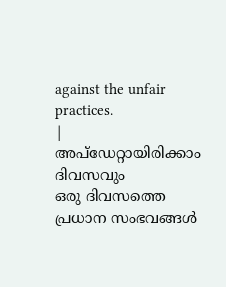against the unfair practices.
|
അപ്ഡേറ്റായിരിക്കാം ദിവസവും
ഒരു ദിവസത്തെ പ്രധാന സംഭവങ്ങൾ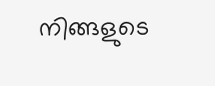നിങ്ങളുടെ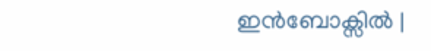ഇൻബോക്സിൽ |